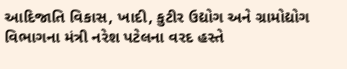આદિજાતિ વિકાસ, ખાદી, કુટીર ઉદ્યોગ અને ગ્રામોદ્યોગ વિભાગના મંત્રી નરેશ પટેલના વરદ હસ્તે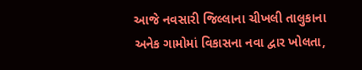આજે નવસારી જિલ્લાના ચીખલી તાલુકાના અનેક ગામોમાં વિકાસના નવા દ્વાર ખોલતા,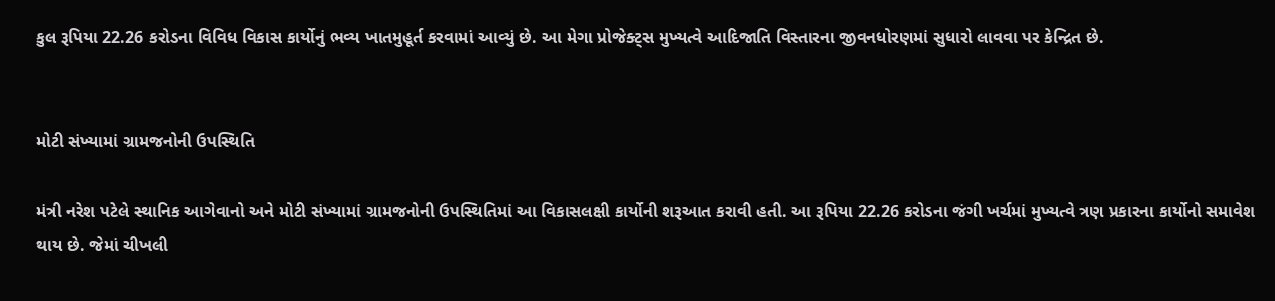કુલ રૂપિયા 22.26 કરોડના વિવિધ વિકાસ કાર્યોનું ભવ્ય ખાતમુહૂર્ત કરવામાં આવ્યું છે. આ મેગા પ્રોજેક્ટ્સ મુખ્યત્વે આદિજાતિ વિસ્તારના જીવનધોરણમાં સુધારો લાવવા પર કેન્દ્રિત છે.


મોટી સંખ્યામાં ગ્રામજનોની ઉપસ્થિતિ

મંત્રી નરેશ પટેલે સ્થાનિક આગેવાનો અને મોટી સંખ્યામાં ગ્રામજનોની ઉપસ્થિતિમાં આ વિકાસલક્ષી કાર્યોની શરૂઆત કરાવી હતી. આ રૂપિયા 22.26 કરોડના જંગી ખર્ચમાં મુખ્યત્વે ત્રણ પ્રકારના કાર્યોનો સમાવેશ થાય છે. જેમાં ચીખલી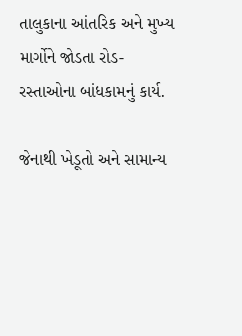તાલુકાના આંતરિક અને મુખ્ય માર્ગોને જોડતા રોડ-રસ્તાઓના બાંધકામનું કાર્ય.

જેનાથી ખેડૂતો અને સામાન્ય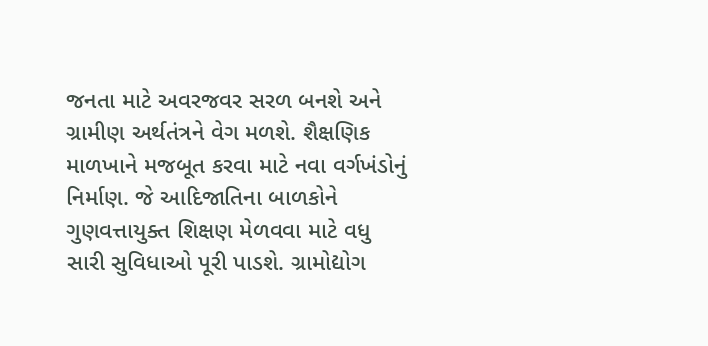જનતા માટે અવરજવર સરળ બનશે અને ગ્રામીણ અર્થતંત્રને વેગ મળશે. શૈક્ષણિક માળખાને મજબૂત કરવા માટે નવા વર્ગખંડોનું નિર્માણ. જે આદિજાતિના બાળકોને ગુણવત્તાયુક્ત શિક્ષણ મેળવવા માટે વધુ સારી સુવિધાઓ પૂરી પાડશે. ગ્રામોદ્યોગ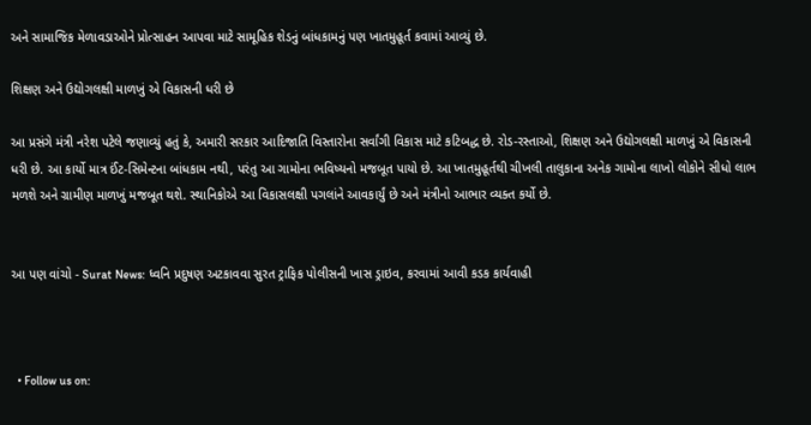અને સામાજિક મેળાવડાઓને પ્રોત્સાહન આપવા માટે સામૂહિક શેડનું બાંધકામનું પણ ખાતમુહૂર્ત કવામાં આવ્યું છે.

શિક્ષણ અને ઉદ્યોગલક્ષી માળખું એ વિકાસની ધરી છે

આ પ્રસંગે મંત્રી નરેશ પટેલે જણાવ્યું હતું કે, અમારી સરકાર આદિજાતિ વિસ્તારોના સર્વાંગી વિકાસ માટે કટિબદ્ધ છે. રોડ-રસ્તાઓ, શિક્ષણ અને ઉદ્યોગલક્ષી માળખું એ વિકાસની ધરી છે. આ કાર્યો માત્ર ઈંટ-સિમેન્ટના બાંધકામ નથી, પરંતુ આ ગામોના ભવિષ્યનો મજબૂત પાયો છે. આ ખાતમુહૂર્તથી ચીખલી તાલુકાના અનેક ગામોના લાખો લોકોને સીધો લાભ મળશે અને ગ્રામીણ માળખું મજબૂત થશે. સ્થાનિકોએ આ વિકાસલક્ષી પગલાંને આવકાર્યું છે અને મંત્રીનો આભાર વ્યક્ત કર્યો છે.


આ પણ વાંચો - Surat News: ધ્વનિ પ્રદુષણ અટકાવવા સુરત ટ્રાફિક પોલીસની ખાસ ડ્રાઇવ, કરવામાં આવી કડક કાર્યવાહી



  • Follow us on: